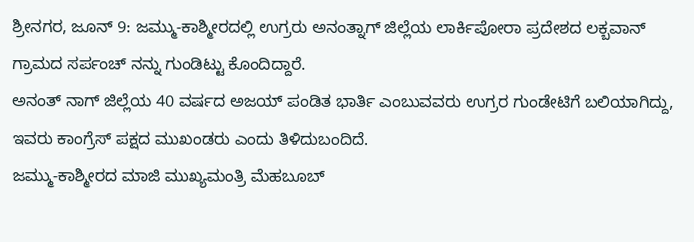ಶ್ರೀನಗರ, ಜೂನ್ 9: ಜಮ್ಮು-ಕಾಶ್ಮೀರದಲ್ಲಿ ಉಗ್ರರು ಅನಂತ್ನಾಗ್ ಜಿಲ್ಲೆಯ ಲಾರ್ಕಿಪೋರಾ ಪ್ರದೇಶದ ಲಕ್ಬವಾನ್ ಗ್ರಾಮದ ಸರ್ಪಂಚ್ ನನ್ನು ಗುಂಡಿಟ್ಟು ಕೊಂದಿದ್ದಾರೆ.
ಅನಂತ್ ನಾಗ್ ಜಿಲ್ಲೆಯ 40 ವರ್ಷದ ಅಜಯ್ ಪಂಡಿತ ಭಾರ್ತಿ ಎಂಬುವವರು ಉಗ್ರರ ಗುಂಡೇಟಿಗೆ ಬಲಿಯಾಗಿದ್ದು, ಇವರು ಕಾಂಗ್ರೆಸ್ ಪಕ್ಷದ ಮುಖಂಡರು ಎಂದು ತಿಳಿದುಬಂದಿದೆ.
ಜಮ್ಮು-ಕಾಶ್ಮೀರದ ಮಾಜಿ ಮುಖ್ಯಮಂತ್ರಿ ಮೆಹಬೂಬ್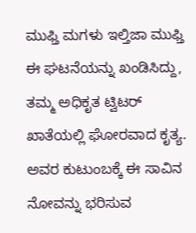ಮುಫ್ತಿ ಮಗಳು ಇಲ್ತಿಜಾ ಮುಫ್ತಿ ಈ ಘಟನೆಯನ್ನು ಖಂಡಿಸಿದ್ದು, ತಮ್ಮ ಅಧಿಕೃತ ಟ್ವಿಟರ್ ಖಾತೆಯಲ್ಲಿ ಘೋರವಾದ ಕೃತ್ಯ. ಅವರ ಕುಟುಂಬಕ್ಕೆ ಈ ಸಾವಿನ ನೋವನ್ನು ಭರಿಸುವ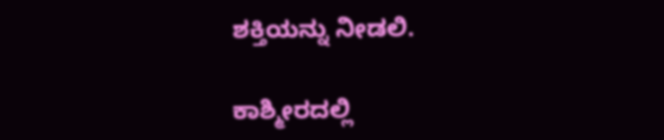ಶಕ್ತಿಯನ್ನು ನೀಡಲಿ.

ಕಾಶ್ಮೀರದಲ್ಲಿ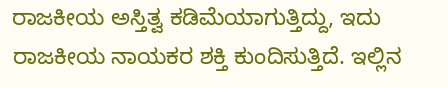ರಾಜಕೀಯ ಅಸ್ತಿತ್ವ ಕಡಿಮೆಯಾಗುತ್ತಿದ್ದು, ಇದು ರಾಜಕೀಯ ನಾಯಕರ ಶಕ್ತಿ ಕುಂದಿಸುತ್ತಿದೆ. ಇಲ್ಲಿನ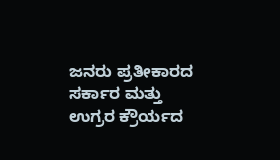ಜನರು ಪ್ರತೀಕಾರದ ಸರ್ಕಾರ ಮತ್ತು ಉಗ್ರರ ಕ್ರೌರ್ಯದ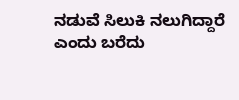ನಡುವೆ ಸಿಲುಕಿ ನಲುಗಿದ್ದಾರೆ ಎಂದು ಬರೆದು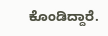ಕೊಂಡಿದ್ದಾರೆ.